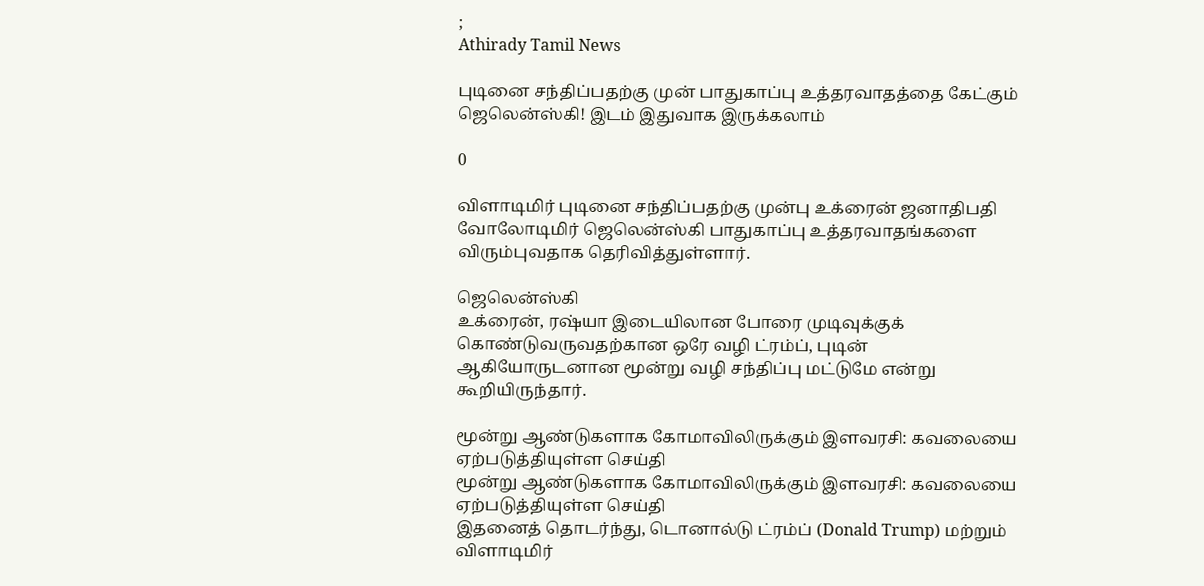;
Athirady Tamil News

புடினை சந்திப்பதற்கு முன் பாதுகாப்பு உத்தரவாதத்தை கேட்கும் ஜெலென்ஸ்கி! இடம் இதுவாக இருக்கலாம்

0

விளாடிமிர் புடினை சந்திப்பதற்கு முன்பு உக்ரைன் ஜனாதிபதி வோலோடிமிர் ஜெலென்ஸ்கி பாதுகாப்பு உத்தரவாதங்களை விரும்புவதாக தெரிவித்துள்ளார்.

ஜெலென்ஸ்கி
உக்ரைன், ரஷ்யா இடையிலான போரை முடிவுக்குக் கொண்டுவருவதற்கான ஒரே வழி ட்ரம்ப், புடின் ஆகியோருடனான மூன்று வழி சந்திப்பு மட்டுமே என்று கூறியிருந்தார்.

மூன்று ஆண்டுகளாக கோமாவிலிருக்கும் இளவரசி: கவலையை ஏற்படுத்தியுள்ள செய்தி
மூன்று ஆண்டுகளாக கோமாவிலிருக்கும் இளவரசி: கவலையை ஏற்படுத்தியுள்ள செய்தி
இதனைத் தொடர்ந்து, டொனால்டு ட்ரம்ப் (Donald Trump) மற்றும் விளாடிமிர்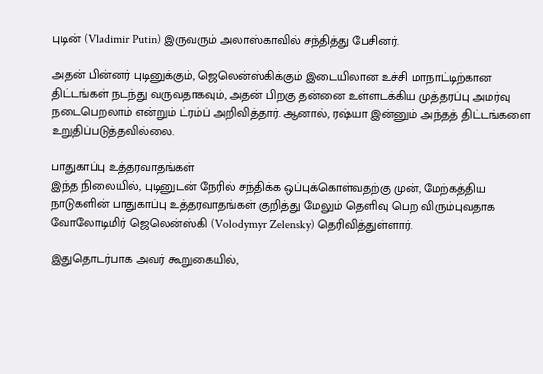புடின் (Vladimir Putin) இருவரும் அலாஸ்காவில் சந்தித்து பேசினர்.

அதன் பின்னர் புடினுக்கும், ஜெலென்ஸ்கிக்கும் இடையிலான உச்சி மாநாட்டிற்கான திட்டங்கள் நடந்து வருவதாகவும், அதன் பிறகு தன்னை உள்ளடக்கிய முத்தரப்பு அமர்வு நடைபெறலாம் என்றும் ட்ரம்ப் அறிவித்தார். ஆனால், ரஷ்யா இன்னும் அந்தத் திட்டங்களை உறுதிப்படுத்தவில்லை.

பாதுகாப்பு உத்தரவாதங்கள்
இந்த நிலையில், புடினுடன் நேரில் சந்திக்க ஒப்புக்கொள்வதற்கு முன், மேற்கத்திய நாடுகளின் பாதுகாப்பு உத்தரவாதங்கள் குறித்து மேலும் தெளிவு பெற விரும்புவதாக வோலோடிமிர் ஜெலென்ஸ்கி (Volodymyr Zelensky) தெரிவித்துள்ளார்.

இதுதொடர்பாக அவர் கூறுகையில்,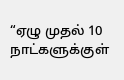“ஏழு முதல் 10 நாட்களுக்குள்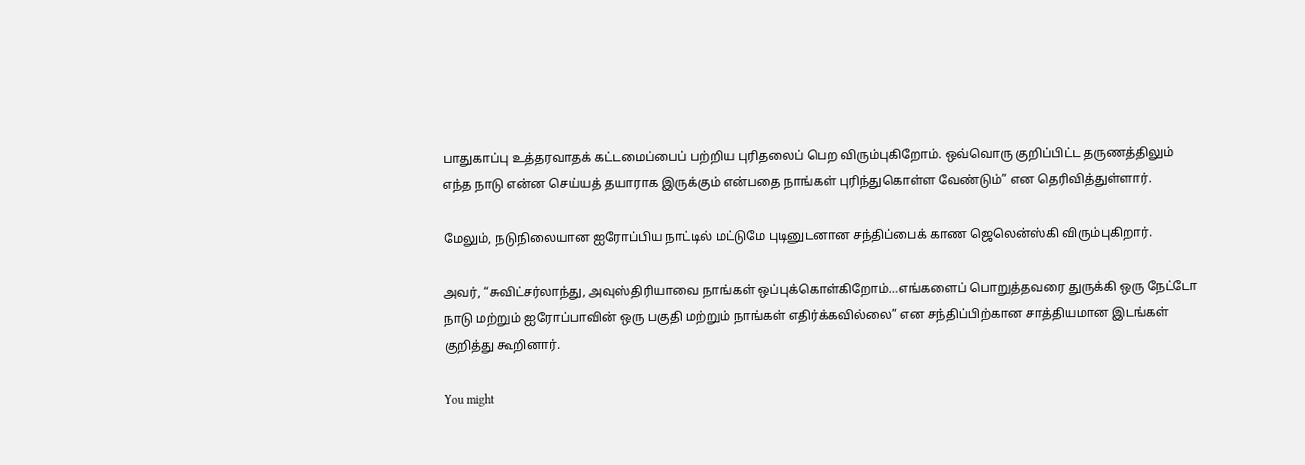பாதுகாப்பு உத்தரவாதக் கட்டமைப்பைப் பற்றிய புரிதலைப் பெற விரும்புகிறோம். ஒவ்வொரு குறிப்பிட்ட தருணத்திலும் எந்த நாடு என்ன செய்யத் தயாராக இருக்கும் என்பதை நாங்கள் புரிந்துகொள்ள வேண்டும்” என தெரிவித்துள்ளார்.

மேலும், நடுநிலையான ஐரோப்பிய நாட்டில் மட்டுமே புடினுடனான சந்திப்பைக் காண ஜெலென்ஸ்கி விரும்புகிறார்.

அவர், “சுவிட்சர்லாந்து, அவுஸ்திரியாவை நாங்கள் ஒப்புக்கொள்கிறோம்…எங்களைப் பொறுத்தவரை துருக்கி ஒரு நேட்டோ நாடு மற்றும் ஐரோப்பாவின் ஒரு பகுதி மற்றும் நாங்கள் எதிர்க்கவில்லை” என சந்திப்பிற்கான சாத்தியமான இடங்கள் குறித்து கூறினார்.

You might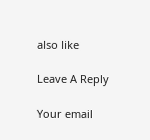also like

Leave A Reply

Your email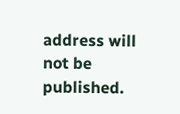address will not be published.